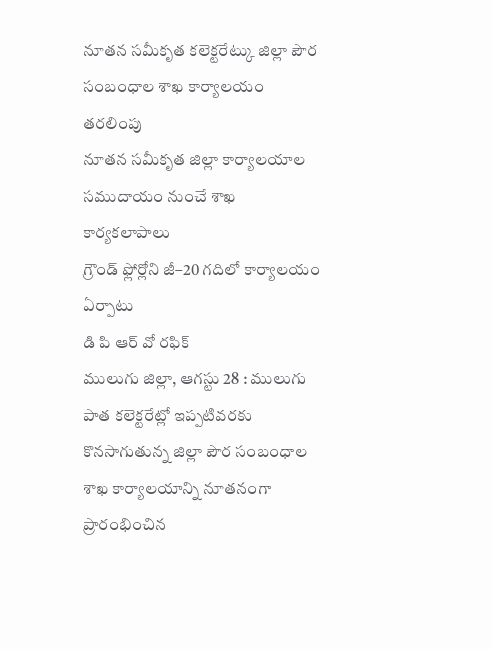నూతన సమీకృత కలెక్టరేట్కు జిల్లా పౌర సంబంధాల శాఖ కార్యాలయం తరలింపు
నూతన సమీకృత జిల్లా కార్యాలయాల సముదాయం నుంచే శాఖ కార్యకలాపాలు
గ్రౌండ్ ఫ్లోర్లోని జీ–20 గదిలో కార్యాలయం ఏర్పాటు
డి పి ఆర్ వో రఫిక్
ములుగు జిల్లా, ఆగస్టు 28 : ములుగు పాత కలెక్టరేట్లో ఇప్పటివరకు కొనసాగుతున్న జిల్లా పౌర సంబంధాల శాఖ కార్యాలయాన్ని నూతనంగా ప్రారంభించిన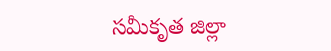సమీకృత జిల్లా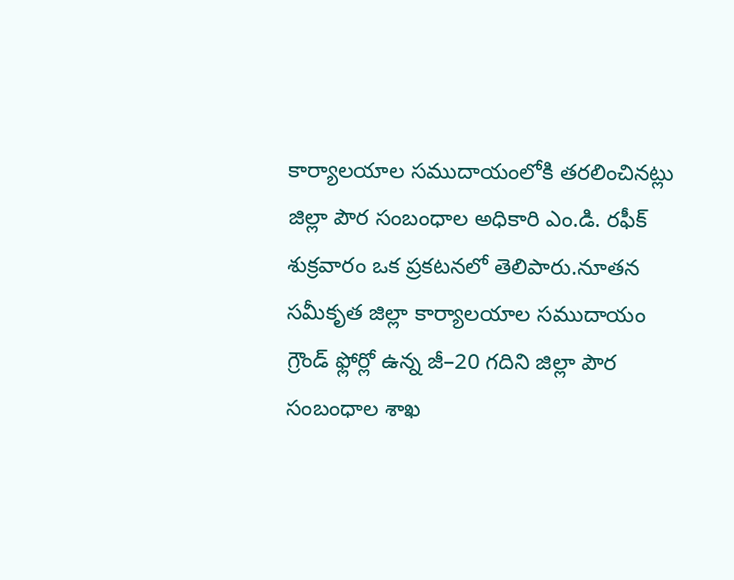కార్యాలయాల సముదాయంలోకి తరలించినట్లు జిల్లా పౌర సంబంధాల అధికారి ఎం.డి. రఫీక్ శుక్రవారం ఒక ప్రకటనలో తెలిపారు.నూతన సమీకృత జిల్లా కార్యాలయాల సముదాయం గ్రౌండ్ ఫ్లోర్లో ఉన్న జీ–20 గదిని జిల్లా పౌర సంబంధాల శాఖ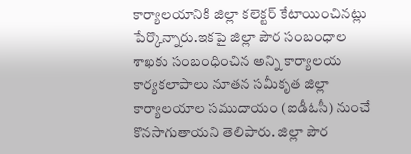కార్యాలయానికి జిల్లా కలెక్టర్ కేటాయించినట్లు పేర్కొన్నారు.ఇకపై జిల్లా పౌర సంబంధాల శాఖకు సంబంధించిన అన్ని కార్యాలయ కార్యకలాపాలు నూతన సమీకృత జిల్లా కార్యాలయాల సముదాయం (ఐడీఓసీ) నుంచే కొనసాగుతాయని తెలిపారు. జిల్లా పౌర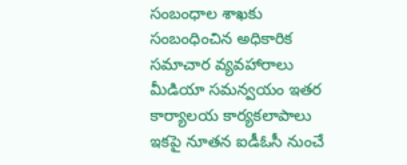సంబంధాల శాఖకు సంబంధించిన అధికారిక సమాచార వ్యవహారాలు మీడియా సమన్వయం ఇతర కార్యాలయ కార్యకలాపాలు ఇకపై నూతన ఐడీఓసీ నుంచే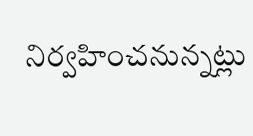నిర్వహించనున్నట్లు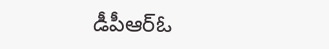డీపీఆర్ఓ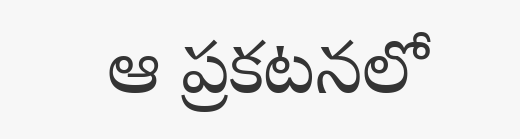ఆ ప్రకటనలో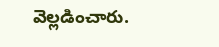వెల్లడించారు.